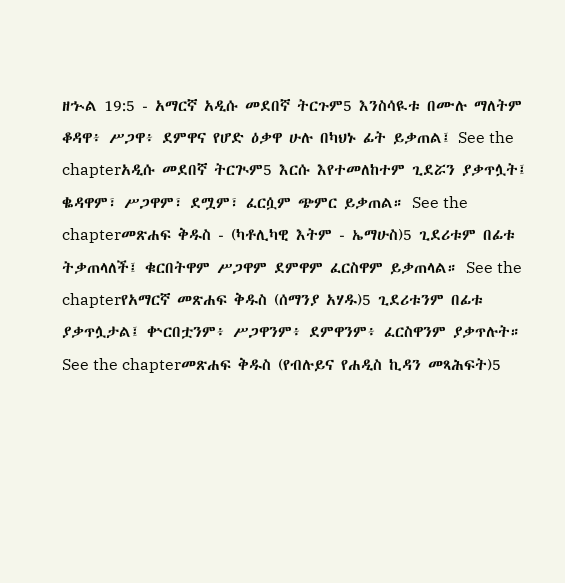ዘኍል 19:5 - አማርኛ አዲሱ መደበኛ ትርጉም5 እንስሳዪቱ በሙሉ ማለትም ቆዳዋ፥ ሥጋዋ፥ ደምዋና የሆድ ዕቃዋ ሁሉ በካህኑ ፊት ይቃጠል፤ See the chapterአዲሱ መደበኛ ትርጒም5 እርሱ እየተመለከተም ጊደሯን ያቃጥሏት፤ ቈዳዋም፣ ሥጋዋም፣ ደሟም፣ ፈርሷም ጭምር ይቃጠል። See the chapterመጽሐፍ ቅዱስ - (ካቶሊካዊ እትም - ኤማሁስ)5 ጊደሪቱም በፊቱ ትቃጠላለች፤ ቁርበትዋም ሥጋዋም ደምዋም ፈርስዋም ይቃጠላል። See the chapterየአማርኛ መጽሐፍ ቅዱስ (ሰማንያ አሃዱ)5 ጊደሪቱንም በፊቱ ያቃጥሏታል፤ ቍርበቷንም፥ ሥጋዋንም፥ ደምዋንም፥ ፈርስዋንም ያቃጥሉት። See the chapterመጽሐፍ ቅዱስ (የብሉይና የሐዲስ ኪዳን መጻሕፍት)5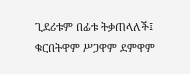ጊደሪቱም በፊቱ ትቃጠላለች፤ ቁርበትዋም ሥጋዋም ደምዋም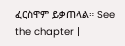ፈርስዋም ይቃጠላል። See the chapter |